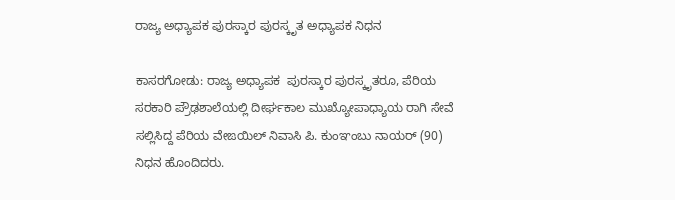ರಾಜ್ಯ ಅಧ್ಯಾಪಕ ಪುರಸ್ಕಾರ ಪುರಸ್ಕೃತ ಅಧ್ಯಾಪಕ ನಿಧನ

ಕಾಸರಗೋಡು: ರಾಜ್ಯ ಅಧ್ಯಾಪಕ  ಪುರಸ್ಕಾರ ಪುರಸ್ಕೃತರೂ, ಪೆರಿಯ ಸರಕಾರಿ ಪ್ರೌಢಶಾಲೆಯಲ್ಲಿ ದೀರ್ಘಕಾಲ ಮುಖ್ಯೋಪಾಧ್ಯಾಯ ರಾಗಿ ಸೇವೆ ಸಲ್ಲಿಸಿದ್ದ ಪೆರಿಯ ವೇಙಯಿಲ್ ನಿವಾಸಿ ಪಿ. ಕುಂಞಂಬು ನಾಯರ್ (90) ನಿಧನ ಹೊಂದಿದರು.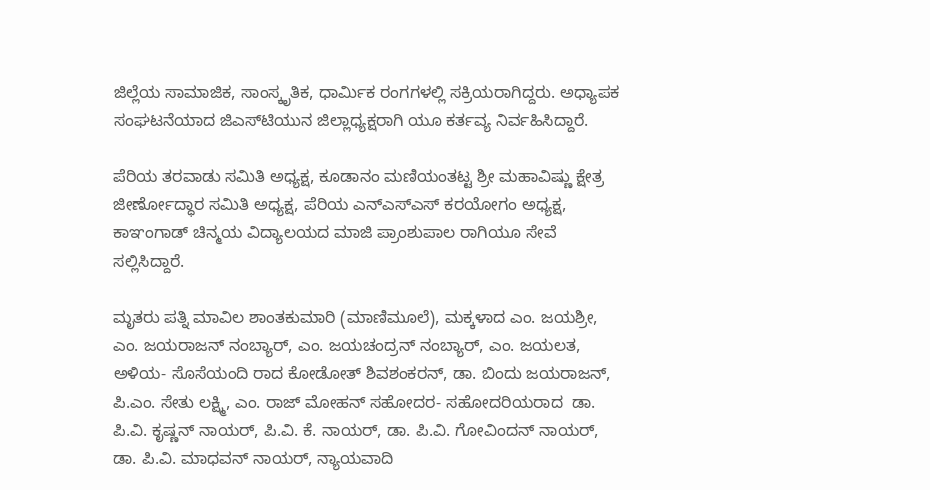ಜಿಲ್ಲೆಯ ಸಾಮಾಜಿಕ, ಸಾಂಸ್ಕೃತಿಕ, ಧಾರ್ಮಿಕ ರಂಗಗಳಲ್ಲಿ ಸಕ್ರಿಯರಾಗಿದ್ದರು. ಅಧ್ಯಾಪಕ ಸಂಘಟನೆಯಾದ ಜಿಎಸ್‌ಟಿಯುನ ಜಿಲ್ಲಾಧ್ಯಕ್ಷರಾಗಿ ಯೂ ಕರ್ತವ್ಯ ನಿರ್ವಹಿಸಿದ್ದಾರೆ.

ಪೆರಿಯ ತರವಾಡು ಸಮಿತಿ ಅಧ್ಯಕ್ಷ, ಕೂಡಾನಂ ಮಣಿಯಂತಟ್ಟ ಶ್ರೀ ಮಹಾವಿಷ್ಣು ಕ್ಷೇತ್ರ ಜೀರ್ಣೋದ್ಧಾರ ಸಮಿತಿ ಅಧ್ಯಕ್ಷ, ಪೆರಿಯ ಎನ್‌ಎಸ್‌ಎಸ್ ಕರಯೋಗಂ ಅಧ್ಯಕ್ಷ, ಕಾಞಂಗಾಡ್ ಚಿನ್ಮಯ ವಿದ್ಯಾಲಯದ ಮಾಜಿ ಪ್ರಾಂಶುಪಾಲ ರಾಗಿಯೂ ಸೇವೆ ಸಲ್ಲಿಸಿದ್ದಾರೆ.

ಮೃತರು ಪತ್ನಿ ಮಾವಿಲ ಶಾಂತಕುಮಾರಿ (ಮಾಣಿಮೂಲೆ), ಮಕ್ಕಳಾದ ಎಂ. ಜಯಶ್ರೀ, ಎಂ. ಜಯರಾಜನ್ ನಂಬ್ಯಾರ್, ಎಂ. ಜಯಚಂದ್ರನ್ ನಂಬ್ಯಾರ್, ಎಂ. ಜಯಲತ, ಅಳಿಯ- ಸೊಸೆಯಂದಿ ರಾದ ಕೋಡೋತ್ ಶಿವಶಂಕರನ್, ಡಾ. ಬಿಂದು ಜಯರಾಜನ್, ಪಿ.ಎಂ. ಸೇತು ಲಕ್ಷ್ಮಿ, ಎಂ. ರಾಜ್ ಮೋಹನ್ ಸಹೋದರ- ಸಹೋದರಿಯರಾದ  ಡಾ. ಪಿ.ವಿ. ಕೃಷ್ಣನ್ ನಾಯರ್, ಪಿ.ವಿ. ಕೆ. ನಾಯರ್, ಡಾ. ಪಿ.ವಿ. ಗೋವಿಂದನ್ ನಾಯರ್, ಡಾ. ಪಿ.ವಿ. ಮಾಧವನ್ ನಾಯರ್, ನ್ಯಾಯವಾದಿ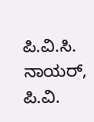ಪಿ.ವಿ.ಸಿ. ನಾಯರ್, ಪಿ.ವಿ.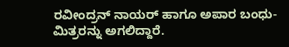ರವೀಂದ್ರನ್ ನಾಯರ್ ಹಾಗೂ ಅಪಾರ ಬಂಧು-ಮಿತ್ರರನ್ನು ಅಗಲಿದ್ದಾರೆ.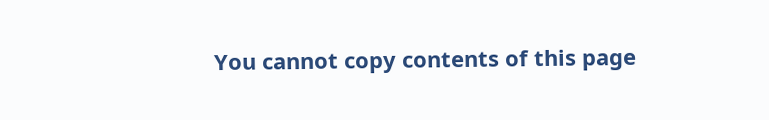You cannot copy contents of this page